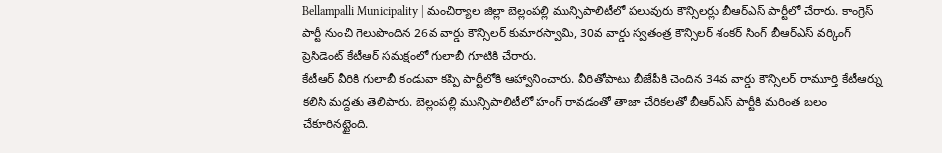Bellampalli Municipality | మంచిర్యాల జిల్లా బెల్లంపల్లి మున్సిపాలిటీలో పలువురు కౌన్సిలర్లు బీఆర్ఎస్ పార్టీలో చేరారు. కాంగ్రెస్ పార్టీ నుంచి గెలుపొందిన 26వ వార్డు కౌన్సిలర్ కుమారస్వామి, 30వ వార్డు స్వతంత్ర కౌన్సిలర్ శంకర్ సింగ్ బీఆర్ఎస్ వర్కింగ్ ప్రెసిడెంట్ కేటీఆర్ సమక్షంలో గులాబీ గూటికి చేరారు.
కేటీఆర్ వీరికి గులాబీ కండువా కప్పి పార్టీలోకి ఆహ్వానించారు. వీరితోపాటు బీజేపీకి చెందిన 34వ వార్డు కౌన్సిలర్ రామూర్తి కేటీఆర్ను కలిసి మద్దతు తెలిపారు. బెల్లంపల్లి మున్సిపాలిటీలో హంగ్ రావడంతో తాజా చేరికలతో బీఆర్ఎస్ పార్టీకి మరింత బలం చేకూరినట్టైంది.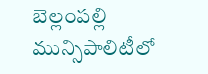బెల్లంపల్లి మున్సిపాలిటీలో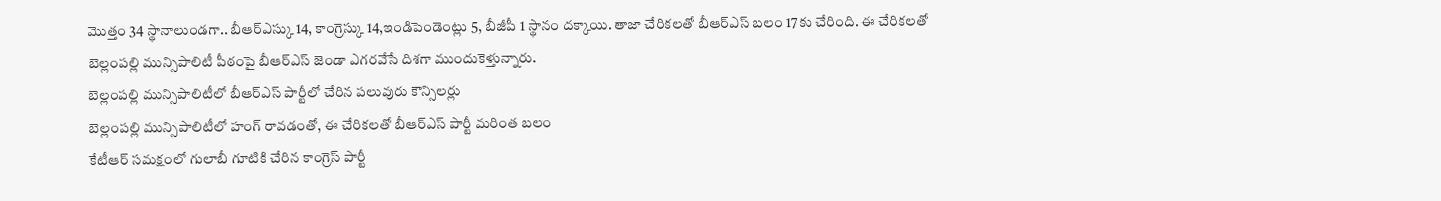మొత్తం 34 స్థానాలుండగా.. బీఆర్ఎస్కు 14, కాంగ్రెస్కు 14,ఇండిపెండెంట్లు 5, బీజీపీ 1 స్థానం దక్కాయి. తాజా చేరికలతో బీఆర్ఎస్ బలం 17కు చేరింది. ఈ చేరికలతో బెల్లంపల్లి మున్సిపాలిటీ పీఠంపై బీఆర్ఎస్ జెండా ఎగరవేసే దిశగా ముందుకెళ్తున్నారు.
బెల్లంపల్లి మున్సిపాలిటీలో బీఆర్ఎస్ పార్టీలో చేరిన పలువురు కౌన్సిలర్లు
బెల్లంపల్లి మున్సిపాలిటీలో హంగ్ రావడంతో, ఈ చేరికలతో బీఆర్ఎస్ పార్టీ మరింత బలం
కేటీఆర్ సమక్షంలో గులాబీ గూటికి చేరిన కాంగ్రెస్ పార్టీ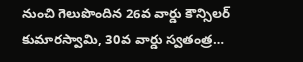నుంచి గెలుపొందిన 26వ వార్డు కౌన్సిలర్ కుమారస్వామి, 30వ వార్డు స్వతంత్ర…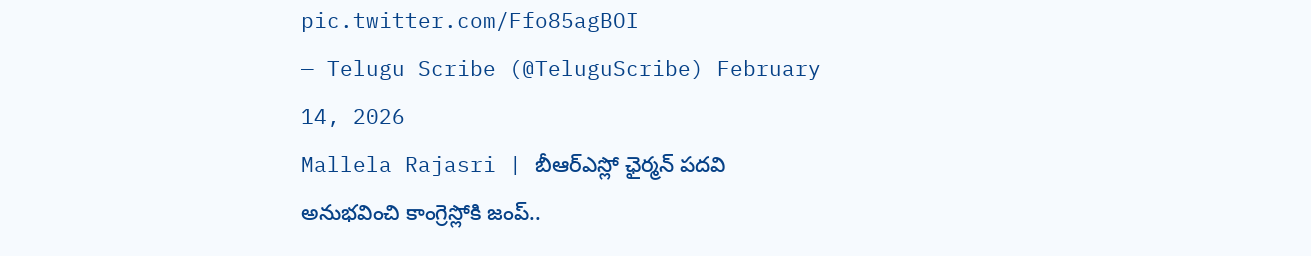pic.twitter.com/Ffo85agBOI
— Telugu Scribe (@TeluguScribe) February 14, 2026
Mallela Rajasri | బీఆర్ఎస్లో ఛైర్మన్ పదవి అనుభవించి కాంగ్రెస్లోకి జంప్..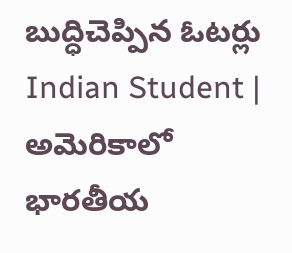బుద్ధిచెప్పిన ఓటర్లు
Indian Student | అమెరికాలో భారతీయ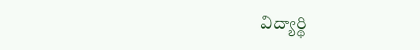విద్యార్థి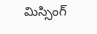మిస్సింగ్